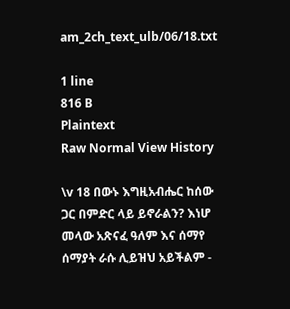am_2ch_text_ulb/06/18.txt

1 line
816 B
Plaintext
Raw Normal View History

\v 18 በውኑ እግዚአብሔር ከሰው ጋር በምድር ላይ ይኖራልን? እነሆ መላው አጽናፈ ዓለም እና ሰማየ ሰማያት ራሱ ሊይዝህ አይችልም -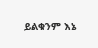ይልቁንም እኔ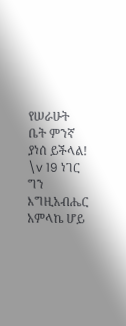የሠራሁት ቤት ምንኛ ያነሰ ይችላል! \v 19 ነገር ግን እግዚአብሔር አምላኬ ሆይ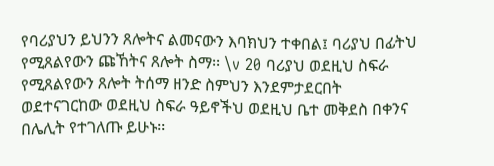የባሪያህን ይህንን ጸሎትና ልመናውን እባክህን ተቀበል፤ ባሪያህ በፊትህ የሚጸልየውን ጩኸትና ጸሎት ስማ፡፡ \v 20 ባሪያህ ወደዚህ ስፍራ የሚጸልየውን ጸሎት ትሰማ ዘንድ ስምህን እንደምታደርበት ወደተናገርከው ወደዚህ ስፍራ ዓይኖችህ ወደዚህ ቤተ መቅደስ በቀንና በሌሊት የተገለጡ ይሁኑ፡፡